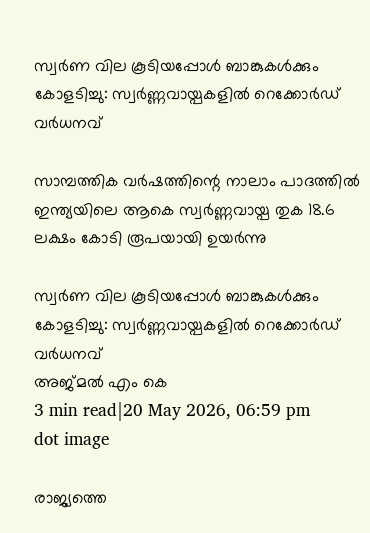സ്വർണ വില കൂടിയപ്പോള്‍ ബാങ്കുകള്‍ക്കും കോളടിച്ചു: സ്വർണ്ണവായ്പകളില്‍ റെക്കോർഡ് വർധനവ്

സാമ്പത്തിക വർഷത്തിന്റെ നാലാം പാദത്തിൽ ഇന്ത്യയിലെ ആകെ സ്വർണ്ണവായ്പ തുക 18.6 ലക്ഷം കോടി രൂപയായി ഉയർന്നു

സ്വർണ വില കൂടിയപ്പോള്‍ ബാങ്കുകള്‍ക്കും കോളടിച്ചു: സ്വർണ്ണവായ്പകളില്‍ റെക്കോർഡ് വർധനവ്
അജ്മല്‍ എം കെ
3 min read|20 May 2026, 06:59 pm
dot image

രാജ്യത്തെ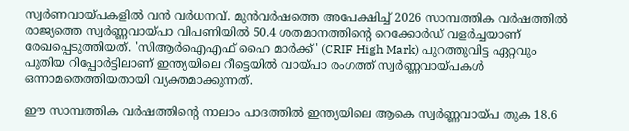സ്വർണവായ്പകളില്‍ വന്‍ വർധനവ്. മുൻവർഷത്തെ അപേക്ഷിച്ച് 2026 സാമ്പത്തിക വർഷത്തിൽ രാജ്യത്തെ സ്വർണ്ണവായ്പാ വിപണിയിൽ 50.4 ശതമാനത്തിന്റെ റെക്കോർഡ് വളർച്ചയാണ് രേഖപ്പെടുത്തിയത്. 'സിആർഐഎഫ് ഹൈ മാർക്ക്' (CRIF High Mark) പുറത്തുവിട്ട ഏറ്റവും പുതിയ റിപ്പോർട്ടിലാണ് ഇന്ത്യയിലെ റീട്ടെയിൽ വായ്പാ രംഗത്ത് സ്വർണ്ണവായ്പകൾ ഒന്നാമതെത്തിയതായി വ്യക്തമാക്കുന്നത്.

ഈ സാമ്പത്തിക വർഷത്തിന്റെ നാലാം പാദത്തിൽ ഇന്ത്യയിലെ ആകെ സ്വർണ്ണവായ്പ തുക 18.6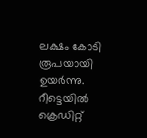ലക്ഷം കോടി രൂപയായി ഉയർന്നു. റീട്ടെയിൽ ക്രെഡിറ്റ്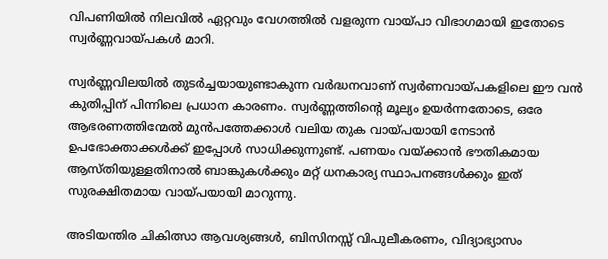വിപണിയിൽ നിലവിൽ ഏറ്റവും വേഗത്തിൽ വളരുന്ന വായ്പാ വിഭാഗമായി ഇതോടെ സ്വർണ്ണവായ്പകൾ മാറി.

സ്വർണ്ണവിലയിൽ തുടർച്ചയായുണ്ടാകുന്ന വർദ്ധനവാണ് സ്വർണവായ്പകളിലെ ഈ വൻ കുതിപ്പിന് പിന്നിലെ പ്രധാന കാരണം. സ്വർണ്ണത്തിന്റെ മൂല്യം ഉയർന്നതോടെ, ഒരേ ആഭരണത്തിന്മേൽ മുൻപത്തേക്കാൾ വലിയ തുക വായ്പയായി നേടാൻ ഉപഭോക്താക്കൾക്ക് ഇപ്പോള്‍ സാധിക്കുന്നുണ്ട്. പണയം വയ്ക്കാൻ ഭൗതികമായ ആസ്തിയുള്ളതിനാൽ ബാങ്കുകൾക്കും മറ്റ് ധനകാര്യ സ്ഥാപനങ്ങൾക്കും ഇത് സുരക്ഷിതമായ വായ്പയായി മാറുന്നു.

അടിയന്തിര ചികിത്സാ ആവശ്യങ്ങൾ, ബിസിനസ്സ് വിപുലീകരണം, വിദ്യാഭ്യാസം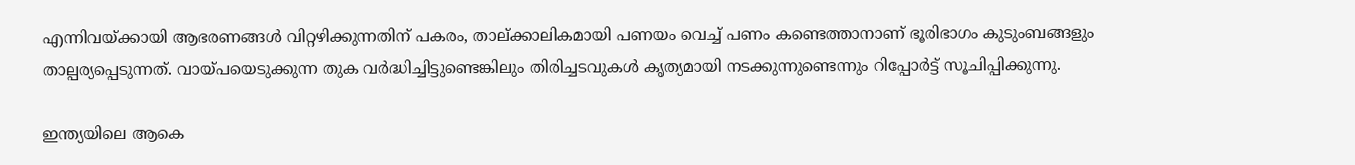എന്നിവയ്ക്കായി ആഭരണങ്ങൾ വിറ്റഴിക്കുന്നതിന് പകരം, താല്ക്കാലികമായി പണയം വെച്ച് പണം കണ്ടെത്താനാണ് ഭൂരിഭാഗം കുടുംബങ്ങളും താല്പര്യപ്പെടുന്നത്. വായ്പയെടുക്കുന്ന തുക വർദ്ധിച്ചിട്ടുണ്ടെങ്കിലും തിരിച്ചടവുകൾ കൃത്യമായി നടക്കുന്നുണ്ടെന്നും റിപ്പോർട്ട് സൂചിപ്പിക്കുന്നു.

ഇന്ത്യയിലെ ആകെ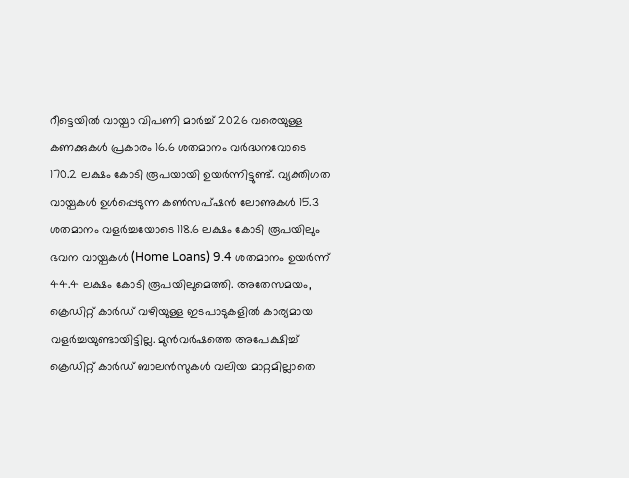റീട്ടെയിൽ വായ്പാ വിപണി മാർച്ച് 2026 വരെയുള്ള കണക്കുകൾ പ്രകാരം 16.6 ശതമാനം വർദ്ധനവോടെ 170.2 ലക്ഷം കോടി രൂപയായി ഉയർന്നിട്ടുണ്ട്. വ്യക്തിഗത വായ്പകൾ ഉൾപ്പെടുന്ന കൺസപ്ഷൻ ലോണുകൾ 15.3 ശതമാനം വളർച്ചയോടെ 118.6 ലക്ഷം കോടി രൂപയിലും ഭവന വായ്പകൾ (Home Loans) 9.4 ശതമാനം ഉയർന്ന് 44.4 ലക്ഷം കോടി രൂപയിലുമെത്തി. അതേസമയം, ക്രെഡിറ്റ് കാർഡ് വഴിയുള്ള ഇടപാടുകളിൽ കാര്യമായ വളർച്ചയുണ്ടായിട്ടില്ല. മുൻവർഷത്തെ അപേക്ഷിച്ച് ക്രെഡിറ്റ് കാർഡ് ബാലൻസുകൾ വലിയ മാറ്റമില്ലാതെ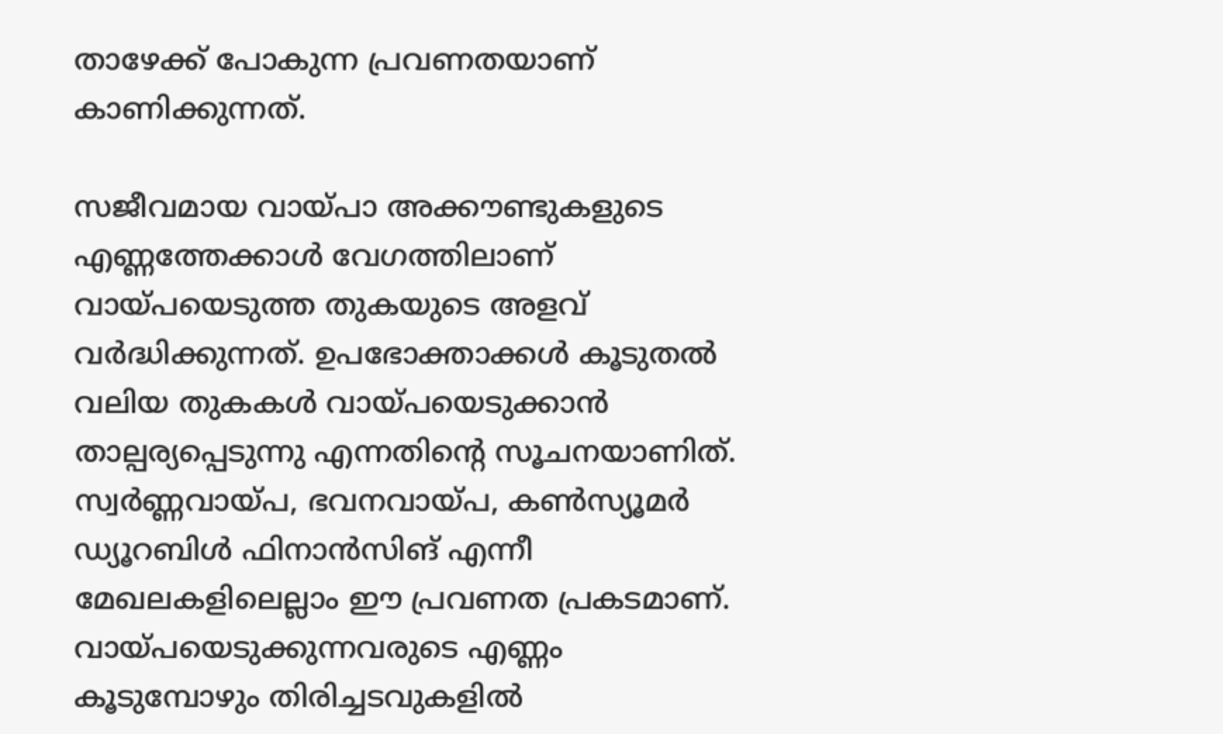താഴേക്ക് പോകുന്ന പ്രവണതയാണ് കാണിക്കുന്നത്.

സജീവമായ വായ്പാ അക്കൗണ്ടുകളുടെ എണ്ണത്തേക്കാൾ വേഗത്തിലാണ് വായ്പയെടുത്ത തുകയുടെ അളവ് വർദ്ധിക്കുന്നത്. ഉപഭോക്താക്കൾ കൂടുതൽ വലിയ തുകകൾ വായ്പയെടുക്കാൻ താല്പര്യപ്പെടുന്നു എന്നതിന്റെ സൂചനയാണിത്. സ്വർണ്ണവായ്പ, ഭവനവായ്പ, കൺസ്യൂമർ ഡ്യൂറബിൾ ഫിനാൻസിങ് എന്നീ മേഖലകളിലെല്ലാം ഈ പ്രവണത പ്രകടമാണ്. വായ്പയെടുക്കുന്നവരുടെ എണ്ണം കൂടുമ്പോഴും തിരിച്ചടവുകളിൽ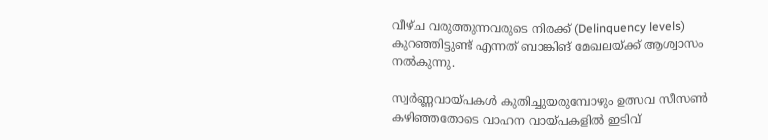വീഴ്ച വരുത്തുന്നവരുടെ നിരക്ക് (Delinquency levels) കുറഞ്ഞിട്ടുണ്ട് എന്നത് ബാങ്കിങ് മേഖലയ്ക്ക് ആശ്വാസം നൽകുന്നു.

സ്വർണ്ണവായ്പകൾ കുതിച്ചുയരുമ്പോഴും ഉത്സവ സീസൺ കഴിഞ്ഞതോടെ വാഹന വായ്പകളിൽ ഇടിവ്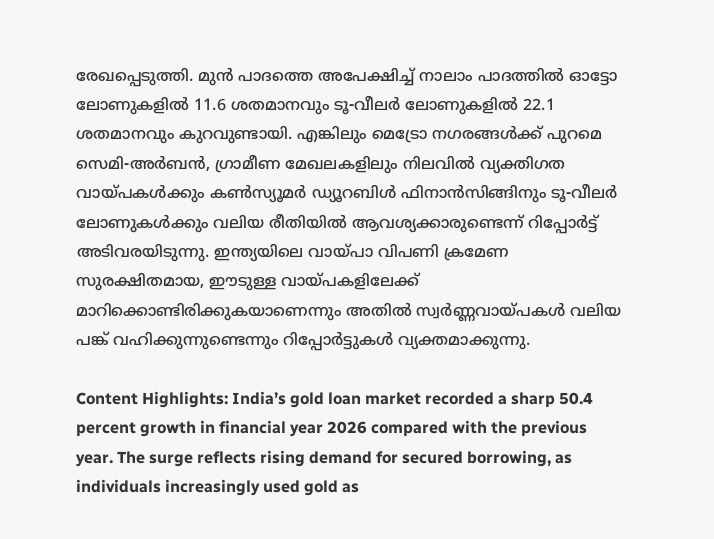രേഖപ്പെടുത്തി. മുൻ പാദത്തെ അപേക്ഷിച്ച് നാലാം പാദത്തിൽ ഓട്ടോ ലോണുകളിൽ 11.6 ശതമാനവും ടൂ-വീലർ ലോണുകളിൽ 22.1 ശതമാനവും കുറവുണ്ടായി. എങ്കിലും മെട്രോ നഗരങ്ങൾക്ക് പുറമെ സെമി-അർബൻ, ഗ്രാമീണ മേഖലകളിലും നിലവിൽ വ്യക്തിഗത വായ്പകൾക്കും കൺസ്യൂമർ ഡ്യൂറബിൾ ഫിനാൻസിങ്ങിനും ടൂ-വീലർ ലോണുകൾക്കും വലിയ രീതിയിൽ ആവശ്യക്കാരുണ്ടെന്ന് റിപ്പോർട്ട് അടിവരയിടുന്നു. ഇന്ത്യയിലെ വായ്പാ വിപണി ക്രമേണ സുരക്ഷിതമായ, ഈടുള്ള വായ്പകളിലേക്ക് മാറിക്കൊണ്ടിരിക്കുകയാണെന്നും അതിൽ സ്വർണ്ണവായ്പകൾ വലിയ പങ്ക് വഹിക്കുന്നുണ്ടെന്നും റിപ്പോർട്ടുകൾ വ്യക്തമാക്കുന്നു.

Content Highlights: India’s gold loan market recorded a sharp 50.4 percent growth in financial year 2026 compared with the previous year. The surge reflects rising demand for secured borrowing, as individuals increasingly used gold as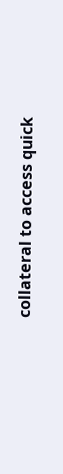collateral to access quick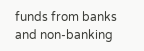funds from banks and non-banking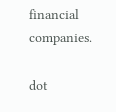financial companies.

dot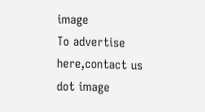image
To advertise here,contact us
dot image